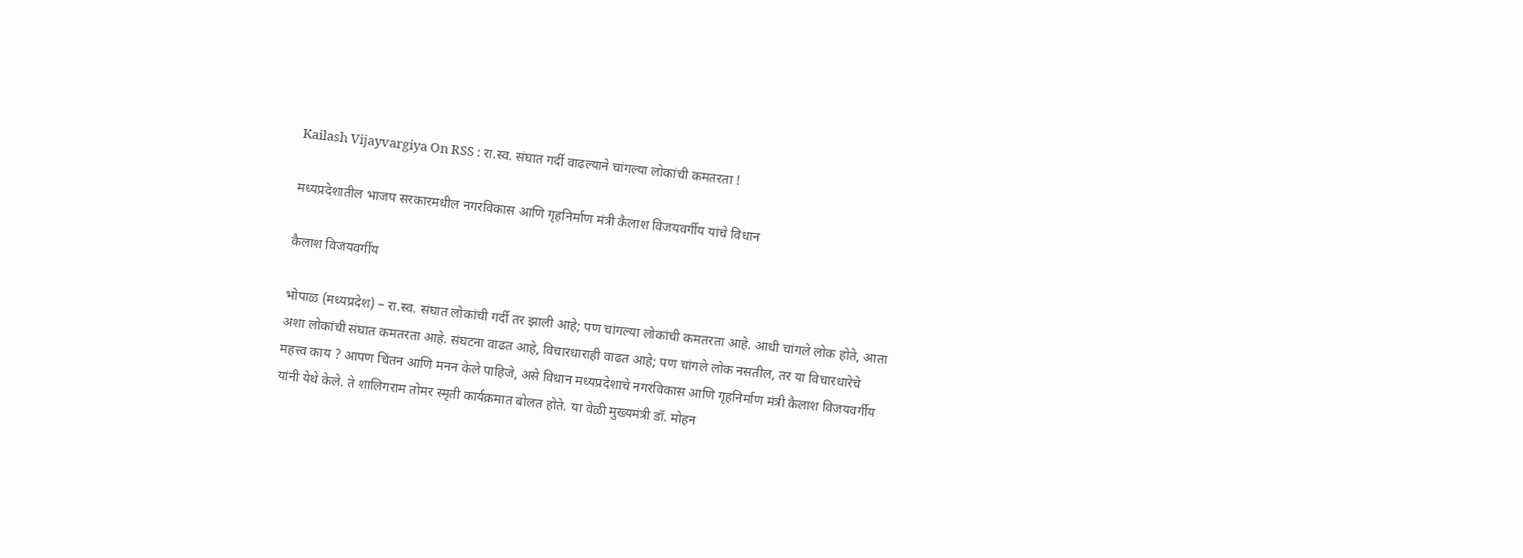Kailash Vijayvargiya On RSS : रा.स्व. संघात गर्दी वाढल्याने चांगल्या लोकांची कमतरता !

मध्यप्रदेशातील भाजप सरकारमधील नगरविकास आणि गृहनिर्माण मंत्री कैलाश विजयवर्गीय यांचे विधान

कैलाश विजयवर्गीय

भोपाळ (मध्यप्रदेश) – रा.स्व. संघात लोकांची गर्दी तर झाली आहे; पण चांगल्या लोकांची कमतरता आहे. आधी चांगले लोक होते, आता अशा लोकांची संघात कमतरता आहे. संघटना वाढत आहे, विचारधाराही वाढत आहे; पण चांगले लोक नसतील, तर या विचारधारेचे महत्त्व काय ? आपण चिंतन आणि मनन केले पाहिजे, असे विधान मध्यप्रदेशाचे नगरविकास आणि गृहनिर्माण मंत्री कैलाश विजयवर्गीय यांनी येथे केले. ते शालिगराम तोमर स्मृती कार्यक्रमात बोलत होते. या वेळी मुख्यमंत्री डॉ. मोहन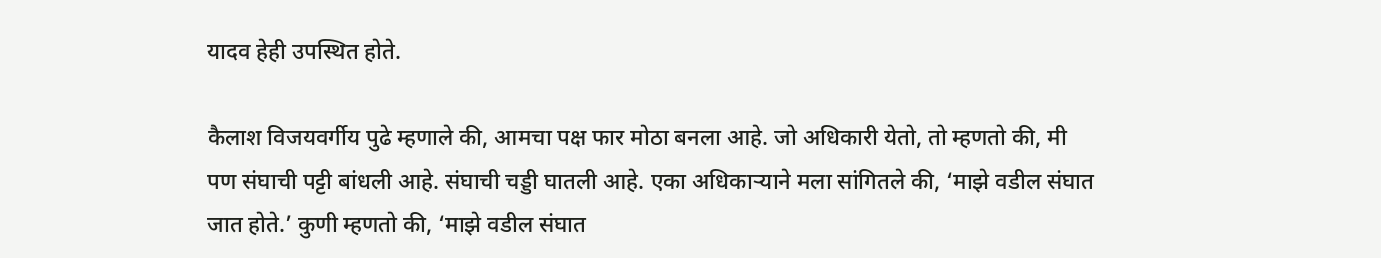यादव हेही उपस्थित होते.

कैलाश विजयवर्गीय पुढे म्हणाले की, आमचा पक्ष फार मोठा बनला आहे. जो अधिकारी येतो, तो म्हणतो की, मी पण संघाची पट्टी बांधली आहे. संघाची चड्डी घातली आहे. एका अधिकार्‍याने मला सांगितले की, ‘माझे वडील संघात जात होते.’ कुणी म्हणतो की, ‘माझे वडील संघात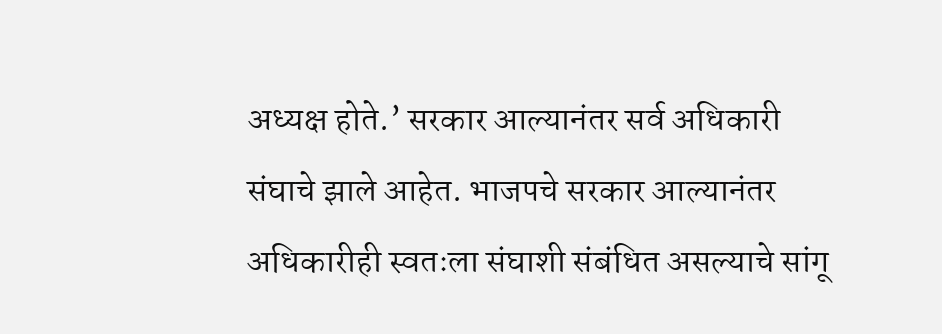अध्यक्ष होते.’ सरकार आल्यानंतर सर्व अधिकारी संघाचे झाले आहेत. भाजपचे सरकार आल्यानंतर अधिकारीही स्वतःला संघाशी संबंधित असल्याचे सांगू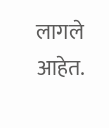लागले आहेत.